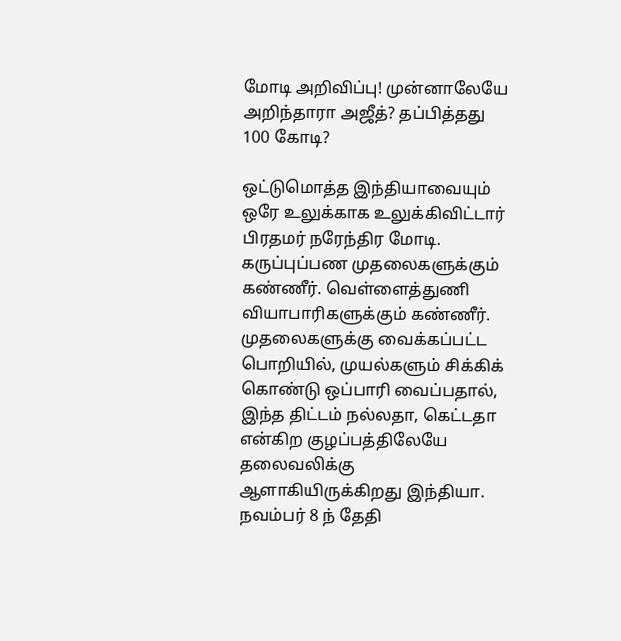மோடி அறிவிப்பு! முன்னாலேயே அறிந்தாரா அஜீத்? தப்பித்தது 100 கோடி?

ஒட்டுமொத்த இந்தியாவையும் ஒரே உலுக்காக உலுக்கிவிட்டார் பிரதமர் நரேந்திர மோடி. கருப்புப்பண முதலைகளுக்கும் கண்ணீர். வெள்ளைத்துணி வியாபாரிகளுக்கும் கண்ணீர். முதலைகளுக்கு வைக்கப்பட்ட பொறியில், முயல்களும் சிக்கிக் கொண்டு ஒப்பாரி வைப்பதால், இந்த திட்டம் நல்லதா, கெட்டதா என்கிற குழப்பத்திலேயே தலைவலிக்கு ஆளாகியிருக்கிறது இந்தியா. நவம்பர் 8 ந் தேதி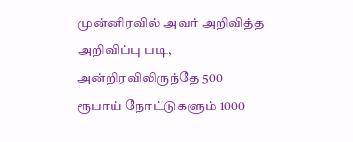முன்னிரவில் அவர் அறிவித்த அறிவிப்பு படி, அன்றிரவிலிருந்தே 500 ரூபாய் நோட்டுகளும் 1000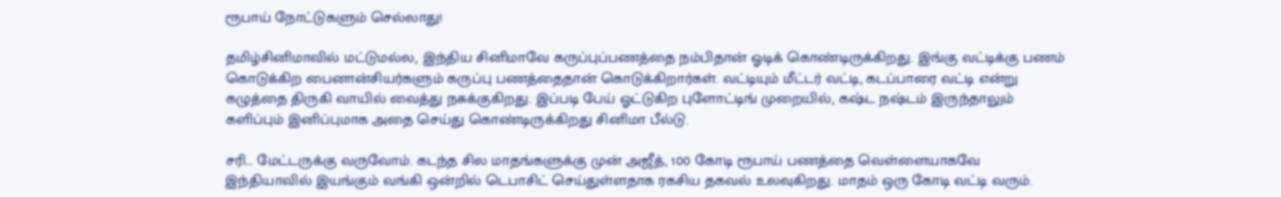ரூபாய் நோட்டுகளும் செல்லாது!

தமிழ்சினிமாவில் மட்டுமல்ல, இந்திய சினிமாவே கருப்புப்பணத்தை நம்பிதான் ஓடிக் கொண்டிருக்கிறது. இங்கு வட்டிக்கு பணம் கொடுக்கிற பைனான்சியர்களும் கருப்பு பணத்தைதான் கொடுக்கிறார்கள். வட்டியும் மீட்டர் வட்டி, கடப்பாரை வட்டி என்று கழுத்தை திருகி வாயில் வைத்து நசுக்குகிறது. இப்படி பேய் ஓட்டுகிற புளோட்டிங் முறையில், கஷ்ட நஷ்டம் இருந்தாலும் களிப்பும் இனிப்புமாக அதை செய்து கொண்டிருக்கிறது சினிமா பீல்டு.

சரி… மேட்டருக்கு வருவோம். கடந்த சில மாதங்களுக்கு முன் அஜீத், 100 கோடி ரூபாய் பணத்தை வெள்ளையாகவே இந்தியாவில் இயங்கும் வங்கி ஒன்றில் டெபாசிட் செய்துள்ளதாக ரகசிய தகவல் உலவுகிறது. மாதம் ஒரு கோடி வட்டி வரும்.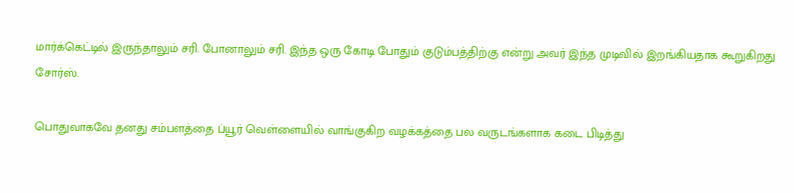மார்க்கெட்டில் இருந்தாலும் சரி. போனாலும் சரி. இந்த ஒரு கோடி போதும் குடும்பத்திற்கு என்று அவர் இந்த முடிவில் இறங்கியதாக கூறுகிறது சோர்ஸ்.

பொதுவாகவே தனது சம்பளத்தை ப்யூர் வெள்ளையில் வாங்குகிற வழக்கத்தை பல வருடங்களாக கடை பிடித்து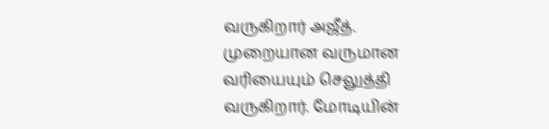வருகிறார் அஜீத். முறையான வருமான வரியையும் செலுத்தி வருகிறார். மோடியின்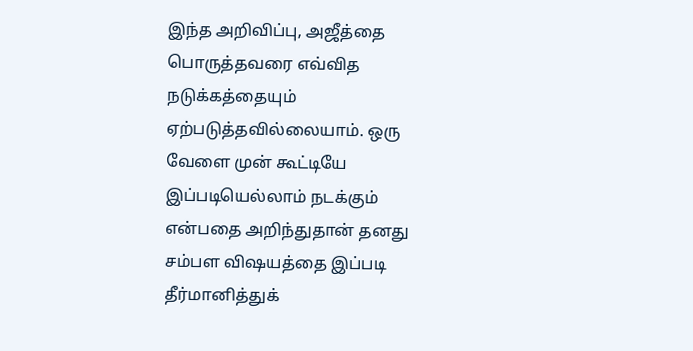இந்த அறிவிப்பு, அஜீத்தை பொருத்தவரை எவ்வித நடுக்கத்தையும் ஏற்படுத்தவில்லையாம். ஒரு வேளை முன் கூட்டியே இப்படியெல்லாம் நடக்கும் என்பதை அறிந்துதான் தனது சம்பள விஷயத்தை இப்படி தீர்மானித்துக்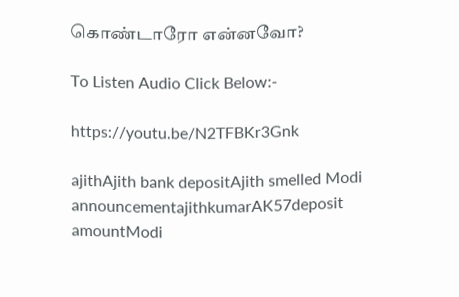கொண்டாரோ என்னவோ?

To Listen Audio Click Below:-

https://youtu.be/N2TFBKr3Gnk

ajithAjith bank depositAjith smelled Modi announcementajithkumarAK57deposit amountModi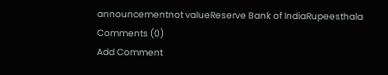announcementnot valueReserve Bank of IndiaRupeesthala
Comments (0)
Add Comment